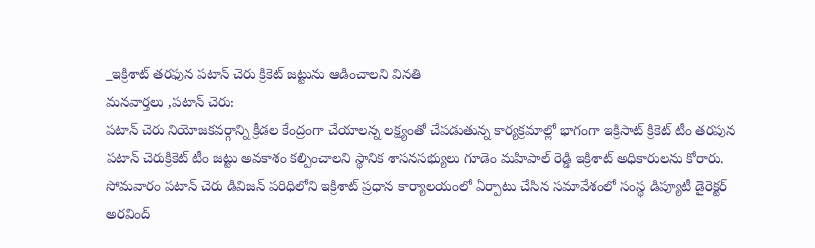_ఇక్రిశాట్ తరఫున పటాన్ చెరు క్రికెట్ జట్టును ఆడించాలని వినతి
మనవార్తలు ,పటాన్ చెరు:
పటాన్ చెరు నియోజకవర్గాన్ని క్రీడల కేంద్రంగా చేయాలన్న లక్ష్యంతో చేపడుతున్న కార్యక్రమాల్లో భాగంగా ఇక్రిసాట్ క్రికెట్ టీం తరపున పటాన్ చెరుక్రికెట్ టీం జట్టు అవకాశం కల్పించాలని స్థానిక శాసనసభ్యులు గూడెం మహిపాల్ రెడ్డి ఇక్రిశాట్ అధికారులను కోరారు. సోమవారం పటాన్ చెరు డివిజన్ పరిధిలోని ఇక్రిశాట్ ప్రధాన కార్యాలయంలో ఏర్పాటు చేసిన సమావేశంలో సంస్థ డిప్యూటీ డైరెక్టర్ అరవింద్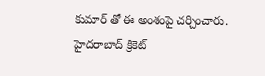కుమార్ తో ఈ అంశంపై చర్చించారు.
హైదరాబాద్ క్రికెట్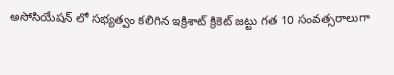అసోసియేషన్ లో సభ్యత్వం కలిగిన ఇక్రిశాట్ క్రికెట్ జట్టు గత 10 సంవత్సరాలుగా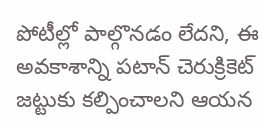పోటీల్లో పాల్గొనడం లేదని, ఈ అవకాశాన్ని పటాన్ చెరుక్రికెట్ జట్టుకు కల్పించాలని ఆయన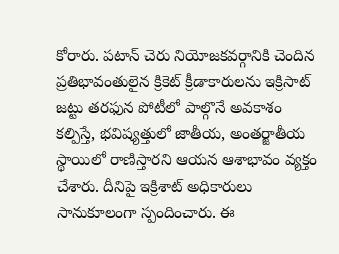కోరారు. పటాన్ చెరు నియోజకవర్గానికి చెందిన ప్రతిభావంతులైన క్రికెట్ క్రీడాకారులను ఇక్రిసాట్ జట్టు తరఫున పోటీలో పాల్గొనే అవకాశం కల్పిస్తే, భవిష్యత్తులో జాతీయ, అంతర్జాతీయ స్థాయిలో రాణిస్తారని ఆయన ఆశాభావం వ్యక్తం చేశారు. దీనిపై ఇక్రిశాట్ అధికారులు సానుకూలంగా స్పందించారు. ఈ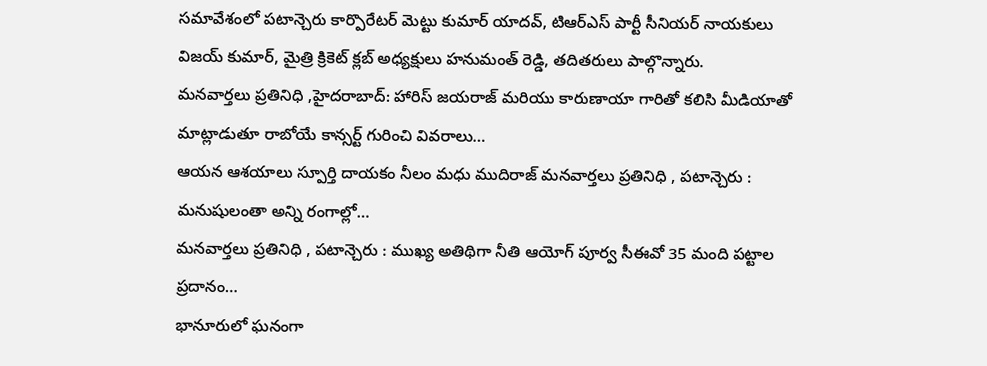సమావేశంలో పటాన్చెరు కార్పొరేటర్ మెట్టు కుమార్ యాదవ్, టిఆర్ఎస్ పార్టీ సీనియర్ నాయకులు విజయ్ కుమార్, మైత్రి క్రికెట్ క్లబ్ అధ్యక్షులు హనుమంత్ రెడ్డి, తదితరులు పాల్గొన్నారు.
మనవార్తలు ప్రతినిధి ,హైదరాబాద్: హారిస్ జయరాజ్ మరియు కారుణాయా గారితో కలిసి మీడియాతో మాట్లాడుతూ రాబోయే కాన్సర్ట్ గురించి వివరాలు…
ఆయన ఆశయాలు స్పూర్తి దాయకం నీలం మధు ముదిరాజ్ మనవార్తలు ప్రతినిధి , పటాన్చెరు : మనుషులంతా అన్ని రంగాల్లో…
మనవార్తలు ప్రతినిధి , పటాన్చెరు : ముఖ్య అతిథిగా నీతి ఆయోగ్ పూర్వ సీఈవో 35 మంది పట్టాల ప్రదానం…
భానూరులో ఘనంగా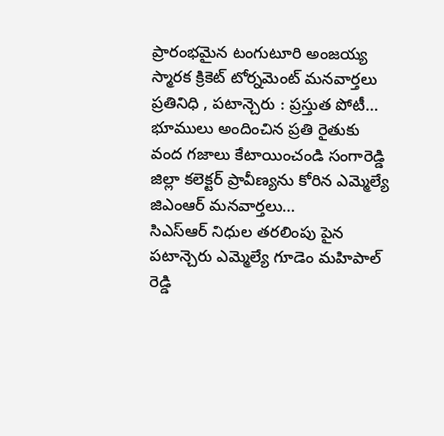ప్రారంభమైన టంగుటూరి అంజయ్య స్మారక క్రికెట్ టోర్నమెంట్ మనవార్తలు ప్రతినిధి , పటాన్చెరు : ప్రస్తుత పోటీ…
భూములు అందించిన ప్రతి రైతుకు వంద గజాలు కేటాయించండి సంగారెడ్డి జిల్లా కలెక్టర్ ప్రావీణ్యను కోరిన ఎమ్మెల్యే జిఎంఆర్ మనవార్తలు…
సిఎస్ఆర్ నిధుల తరలింపు పైన పటాన్చెరు ఎమ్మెల్యే గూడెం మహిపాల్ రెడ్డి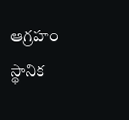ఆగ్రహం స్థానిక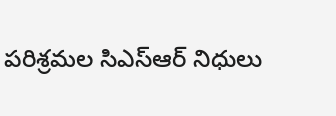పరిశ్రమల సిఎస్ఆర్ నిధులు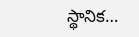స్థానిక…